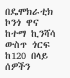በዴሞክራቲክ ኮንጎ ዋና ከተማ ኪንሻሳ ውስጥ ጎርፍ ከ120 በላይ ሰዎችን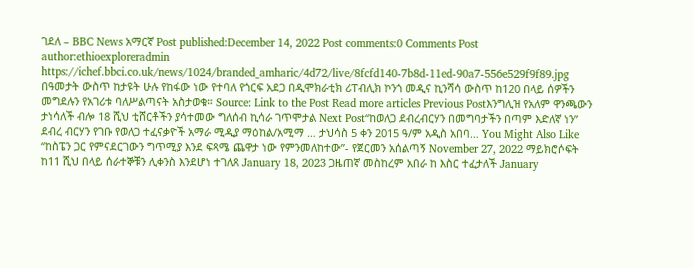ገደለ – BBC News አማርኛ Post published:December 14, 2022 Post comments:0 Comments Post author:ethioexploreradmin https://ichef.bbci.co.uk/news/1024/branded_amharic/4d72/live/8fcfd140-7b8d-11ed-90a7-556e529f9f89.jpg በዓመታት ውስጥ ከታዩት ሁሉ የከፋው ነው የተባለ የጎርፍ አደጋ በዲሞክራቲክ ሪፐብሊክ ኮንጎ መዲና ኪንሻሳ ውስጥ ከ120 በላይ ሰዎችን መግደሉን የአገሪቱ ባለሥልጣናት አስታወቁ። Source: Link to the Post Read more articles Previous Postእንግሊዝ የአለም ዋንጫውን ታነሳለች ብሎ 18 ሺህ ቲሸርቶችን ያሳተመው ግለሰብ ኪሳራ ገጥሞታል Next Post“ከወለጋ ደብረብርሃን በመግባታችን በጣም እድለኛ ነን” ደብረ ብርሃን የገቡ የወለጋ ተፈናቃዮች አማራ ሚዲያ ማዕከል/አሚማ … ታህሳስ 5 ቀን 2015 ዓ/ም አዲስ አበባ… You Might Also Like “ከስፔን ጋር የምናደርገውን ግጥሚያ እንደ ፍጻሜ ጨዋታ ነው የምንመለከተው”- የጀርመን አሰልጣኝ November 27, 2022 ማይክሮሶፍት ከ11 ሺህ በላይ ሰራተኞቹን ሊቀንስ እንደሆነ ተገለጸ January 18, 2023 ጋዜጠኛ መስከረም አበራ ከ እስር ተፈታለች January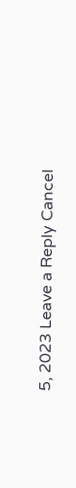5, 2023 Leave a Reply Cancel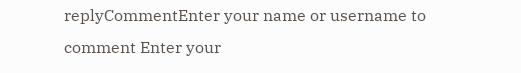replyCommentEnter your name or username to comment Enter your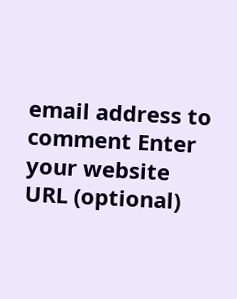email address to comment Enter your website URL (optional)